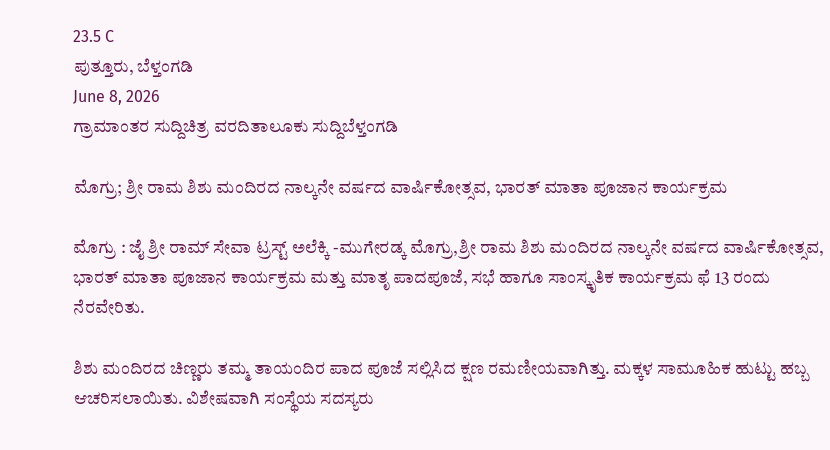23.5 C
ಪುತ್ತೂರು, ಬೆಳ್ತಂಗಡಿ
June 8, 2026
ಗ್ರಾಮಾಂತರ ಸುದ್ದಿಚಿತ್ರ ವರದಿತಾಲೂಕು ಸುದ್ದಿಬೆಳ್ತಂಗಡಿ

ಮೊಗ್ರು; ಶ್ರೀ ರಾಮ ಶಿಶು ಮಂದಿರದ ನಾಲ್ಕನೇ ವರ್ಷದ ವಾರ್ಷಿಕೋತ್ಸವ, ಭಾರತ್ ಮಾತಾ ಪೂಜಾನ ಕಾರ್ಯಕ್ರಮ

ಮೊಗ್ರು : ಜೈ ಶ್ರೀ ರಾಮ್ ಸೇವಾ ಟ್ರಸ್ಟ್ ಅಲೆಕ್ಕಿ -ಮುಗೇರಡ್ಕ ಮೊಗ್ರು,ಶ್ರೀ ರಾಮ ಶಿಶು ಮಂದಿರದ ನಾಲ್ಕನೇ ವರ್ಷದ ವಾರ್ಷಿಕೋತ್ಸವ, ಭಾರತ್ ಮಾತಾ ಪೂಜಾನ ಕಾರ್ಯಕ್ರಮ ಮತ್ತು ಮಾತೃ ಪಾದಪೂಜೆ, ಸಭೆ ಹಾಗೂ ಸಾಂಸ್ಕೃತಿಕ ಕಾರ್ಯಕ್ರಮ ಫೆ 13 ರಂದು ನೆರವೇರಿತು.

ಶಿಶು ಮಂದಿರದ ಚಿಣ್ಣರು ತಮ್ಮ ತಾಯಂದಿರ ಪಾದ ಪೂಜೆ ಸಲ್ಲಿಸಿದ ಕ್ಷಣ ರಮಣೀಯವಾಗಿತ್ತು. ಮಕ್ಕಳ ಸಾಮೂಹಿಕ ಹುಟ್ಟು ಹಬ್ಬ ಆಚರಿಸಲಾಯಿತು. ವಿಶೇಷವಾಗಿ ಸಂಸ್ಥೆಯ ಸದಸ್ಯರು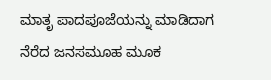ಮಾತೃ ಪಾದಪೂಜೆಯನ್ನು ಮಾಡಿದಾಗ ನೆರೆದ ಜನಸಮೂಹ ಮೂಕ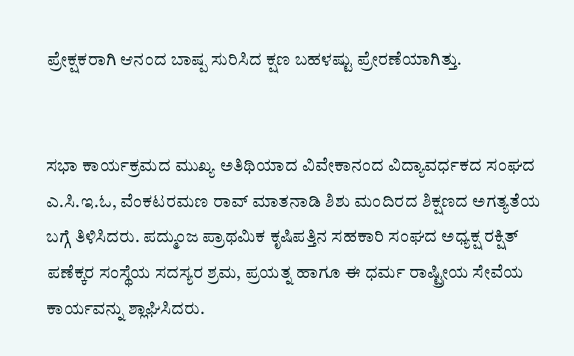ಪ್ರೇಕ್ಷಕರಾಗಿ ಆನಂದ ಬಾಷ್ಪ ಸುರಿಸಿದ ಕ್ಷಣ ಬಹಳಷ್ಟು ಪ್ರೇರಣೆಯಾಗಿತ್ತು.


ಸಭಾ ಕಾರ್ಯಕ್ರಮದ ಮುಖ್ಯ ಅತಿಥಿಯಾದ ವಿವೇಕಾನಂದ ವಿದ್ಯಾವರ್ಧಕದ ಸಂಘದ ಎ.ಸಿ.ಇ.ಓ, ವೆಂಕಟರಮಣ ರಾವ್ ಮಾತನಾಡಿ ಶಿಶು ಮಂದಿರದ ಶಿಕ್ಷಣದ ಅಗತ್ಯತೆಯ ಬಗ್ಗೆ ತಿಳಿಸಿದರು. ಪದ್ಮುಂಜ ಪ್ರಾಥಮಿಕ ಕೃಷಿಪತ್ತಿನ ಸಹಕಾರಿ ಸಂಘದ ಅಧ್ಯಕ್ಷ ರಕ್ಷಿತ್ ಪಣೆಕ್ಕರ ಸಂಸ್ಥೆಯ ಸದಸ್ಯರ ಶ್ರಮ, ಪ್ರಯತ್ನ ಹಾಗೂ ಈ ಧರ್ಮ ರಾಷ್ಟ್ರೀಯ ಸೇವೆಯ ಕಾರ್ಯವನ್ನು ಶ್ಲಾಘಿಸಿದರು.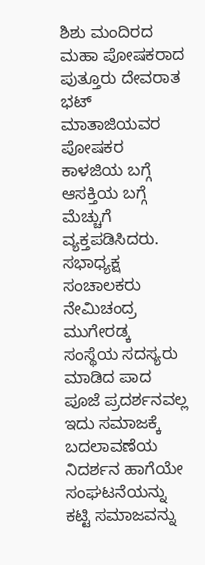ಶಿಶು ಮಂದಿರದ ಮಹಾ ಪೋಷಕರಾದ ಪುತ್ತೂರು ದೇವರಾತ ಭಟ್ ಮಾತಾಜಿಯವರ ಪೋಷಕರ ಕಾಳಜಿಯ ಬಗ್ಗೆ ಆಸಕ್ತಿಯ ಬಗ್ಗೆ ಮೆಚ್ಚುಗೆ ವ್ಯಕ್ತಪಡಿಸಿದರು.
ಸಭಾಧ್ಯಕ್ಷ ಸಂಚಾಲಕರು ನೇಮಿಚಂದ್ರ ಮುಗೇರಡ್ಕ ಸಂಸ್ಥೆಯ ಸದಸ್ಯರು ಮಾಡಿದ ಪಾದ ಪೂಜೆ ಪ್ರದರ್ಶನವಲ್ಲ ಇದು ಸಮಾಜಕ್ಕೆ ಬದಲಾವಣೆಯ ನಿದರ್ಶನ ಹಾಗೆಯೇ ಸಂಘಟನೆಯನ್ನು ಕಟ್ಟಿ ಸಮಾಜವನ್ನು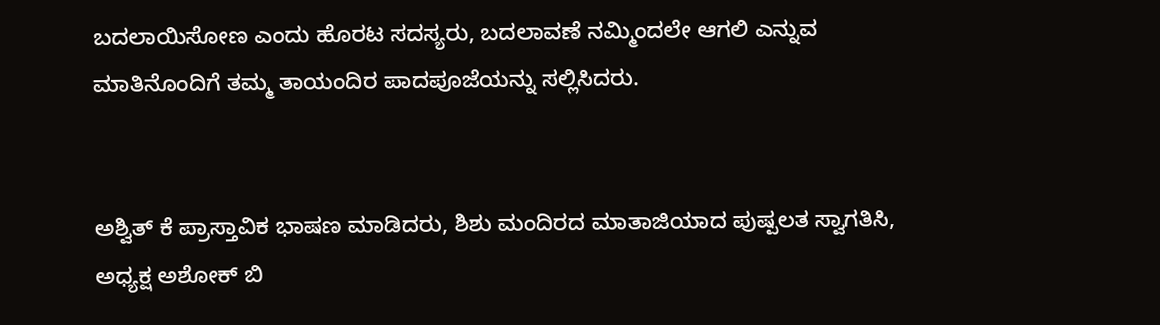ಬದಲಾಯಿಸೋಣ ಎಂದು ಹೊರಟ ಸದಸ್ಯರು, ಬದಲಾವಣೆ ನಮ್ಮಿಂದಲೇ ಆಗಲಿ ಎನ್ನುವ ಮಾತಿನೊಂದಿಗೆ ತಮ್ಮ ತಾಯಂದಿರ ಪಾದಪೂಜೆಯನ್ನು ಸಲ್ಲಿಸಿದರು.


ಅಶ್ವಿತ್ ಕೆ ಪ್ರಾಸ್ತಾವಿಕ ಭಾಷಣ ಮಾಡಿದರು, ಶಿಶು ಮಂದಿರದ ಮಾತಾಜಿಯಾದ ಪುಷ್ಪಲತ ಸ್ವಾಗತಿಸಿ, ಅಧ್ಯಕ್ಷ ಅಶೋಕ್ ಬಿ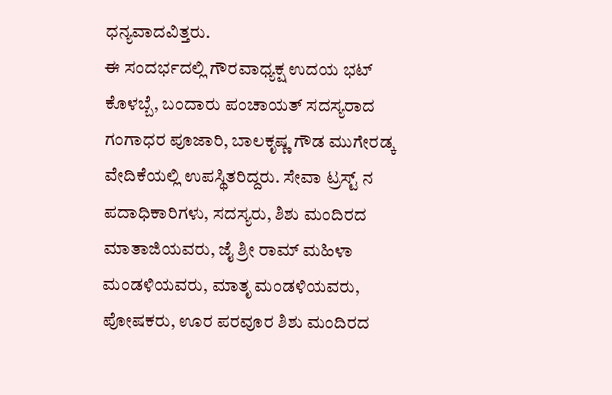ಧನ್ಯವಾದವಿತ್ತರು.
ಈ ಸಂದರ್ಭದಲ್ಲಿ ಗೌರವಾಧ್ಯಕ್ಷ ಉದಯ ಭಟ್ ಕೊಳಬ್ಬೆ, ಬಂದಾರು ಪಂಚಾಯತ್ ಸದಸ್ಯರಾದ ಗಂಗಾಧರ ಪೂಜಾರಿ, ಬಾಲಕೃಷ್ಣ ಗೌಡ ಮುಗೇರಡ್ಕ ವೇದಿಕೆಯಲ್ಲಿ ಉಪಸ್ಥಿತರಿದ್ದರು. ಸೇವಾ ಟ್ರಸ್ಟ್ ನ ಪದಾಧಿಕಾರಿಗಳು, ಸದಸ್ಯರು, ಶಿಶು ಮಂದಿರದ ಮಾತಾಜಿಯವರು, ಜೈ ಶ್ರೀ ರಾಮ್ ಮಹಿಳಾ ಮಂಡಳಿಯವರು, ಮಾತೃ ಮಂಡಳಿಯವರು, ಪೋಷಕರು, ಊರ ಪರವೂರ ಶಿಶು ಮಂದಿರದ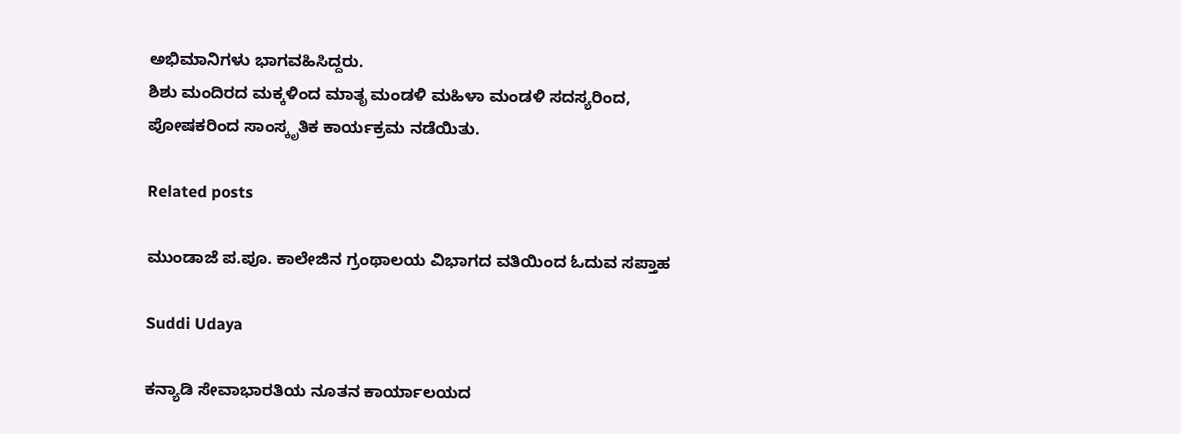ಅಭಿಮಾನಿಗಳು ಭಾಗವಹಿಸಿದ್ದರು.
ಶಿಶು ಮಂದಿರದ ಮಕ್ಕಳಿಂದ ಮಾತೃ ಮಂಡಳಿ ಮಹಿಳಾ ಮಂಡಳಿ ಸದಸ್ಯರಿಂದ, ಪೋಷಕರಿಂದ ಸಾಂಸ್ಕೃತಿಕ ಕಾರ್ಯಕ್ರಮ ನಡೆಯಿತು.

Related posts

ಮುಂಡಾಜೆ ಪ.ಪೂ. ಕಾಲೇಜಿನ ಗ್ರಂಥಾಲಯ ವಿಭಾಗದ ವತಿಯಿಂದ ಓದುವ ಸಪ್ತಾಹ

Suddi Udaya

ಕನ್ಯಾಡಿ ಸೇವಾಭಾರತಿಯ ನೂತನ ಕಾರ್ಯಾಲಯದ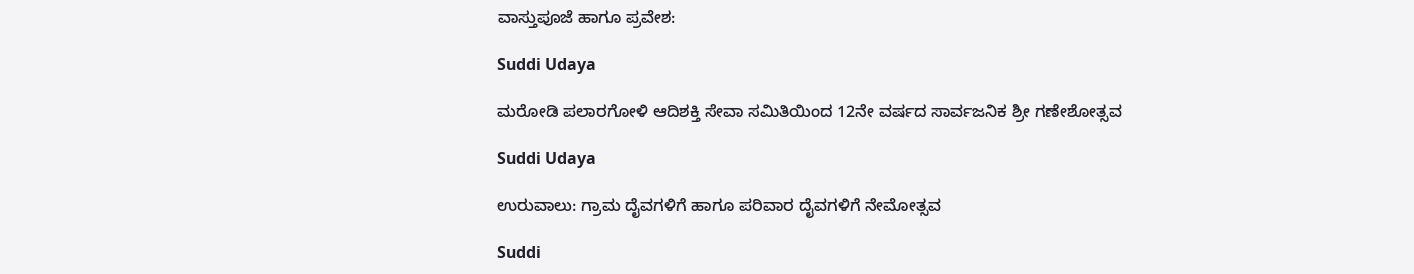ವಾಸ್ತುಪೂಜೆ ಹಾಗೂ ಪ್ರವೇಶ:

Suddi Udaya

ಮರೋಡಿ ಪಲಾರಗೋಳಿ ಆದಿಶಕ್ತಿ ಸೇವಾ ಸಮಿತಿಯಿಂದ 12ನೇ ವರ್ಷದ ಸಾರ್ವಜನಿಕ ಶ್ರೀ ಗಣೇಶೋತ್ಸವ

Suddi Udaya

ಉರುವಾಲು: ಗ್ರಾಮ ದೈವಗಳಿಗೆ ಹಾಗೂ ಪರಿವಾರ ದೈವಗಳಿಗೆ ನೇಮೋತ್ಸವ

Suddi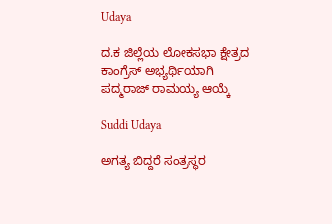Udaya

ದ.ಕ ಜಿಲ್ಲೆಯ ಲೋಕಸಭಾ ಕ್ಷೇತ್ರದ ಕಾಂಗ್ರೆಸ್ ಅಭ್ಯರ್ಥಿಯಾಗಿ ಪದ್ಮರಾಜ್ ರಾಮಯ್ಯ ಆಯ್ಕೆ

Suddi Udaya

ಅಗತ್ಯ ಬಿದ್ದರೆ ಸಂತ್ರಸ್ಥರ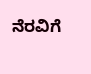ನೆರವಿಗೆ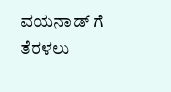ವಯನಾಡ್ ಗೆ ತೆರಳಲು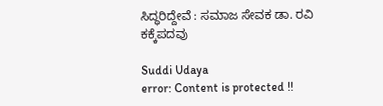ಸಿದ್ಧರಿದ್ದೇವೆ : ಸಮಾಜ ಸೇವಕ ಡಾ. ರವಿ ಕಕ್ಕೆಪದವು

Suddi Udaya
error: Content is protected !!